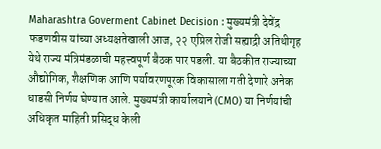Maharashtra Goverment Cabinet Decision : मुख्यमंत्री देवेंद्र फडणवीस यांच्या अध्यक्षतेखाली आज, २२ एप्रिल रोजी सह्याद्री अतिथीगृह येथे राज्य मंत्रिमंडळाची महत्त्वपूर्ण बैठक पार पडली. या बैठकीत राज्याच्या औद्योगिक, शैक्षणिक आणि पर्यावरणपूरक विकासाला गती देणारे अनेक धाडसी निर्णय घेण्यात आले. मुख्यमंत्री कार्यालयाने (CMO) या निर्णयांची अधिकृत माहिती प्रसिद्ध केली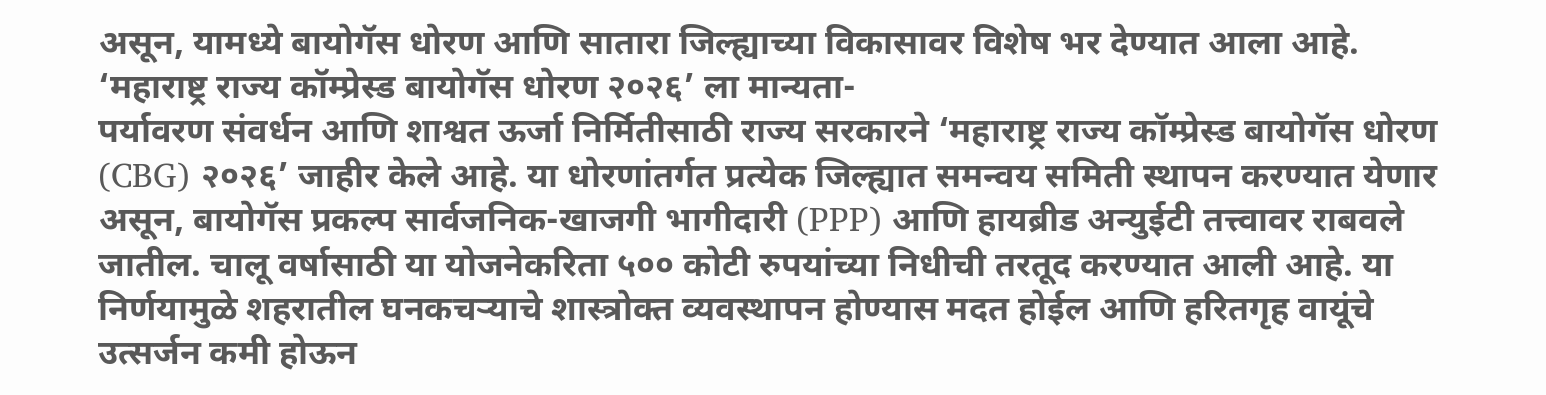असून, यामध्ये बायोगॅस धोरण आणि सातारा जिल्ह्याच्या विकासावर विशेष भर देण्यात आला आहे.
‘महाराष्ट्र राज्य कॉम्प्रेस्ड बायोगॅस धोरण २०२६’ ला मान्यता-
पर्यावरण संवर्धन आणि शाश्वत ऊर्जा निर्मितीसाठी राज्य सरकारने ‘महाराष्ट्र राज्य कॉम्प्रेस्ड बायोगॅस धोरण (CBG) २०२६’ जाहीर केले आहे. या धोरणांतर्गत प्रत्येक जिल्ह्यात समन्वय समिती स्थापन करण्यात येणार असून, बायोगॅस प्रकल्प सार्वजनिक-खाजगी भागीदारी (PPP) आणि हायब्रीड अन्युईटी तत्त्वावर राबवले जातील. चालू वर्षासाठी या योजनेकरिता ५०० कोटी रुपयांच्या निधीची तरतूद करण्यात आली आहे. या निर्णयामुळे शहरातील घनकचऱ्याचे शास्त्रोक्त व्यवस्थापन होण्यास मदत होईल आणि हरितगृह वायूंचे उत्सर्जन कमी होऊन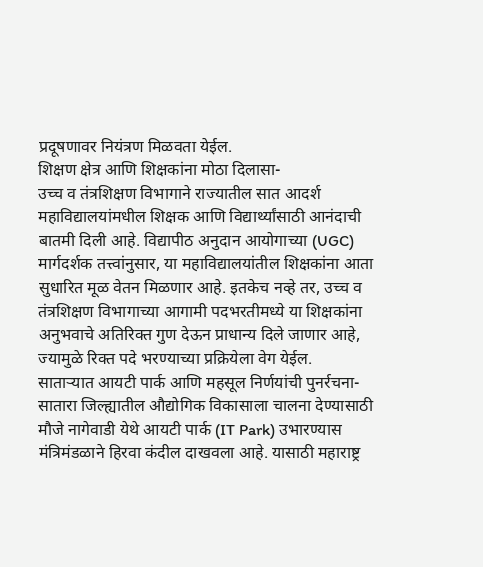प्रदूषणावर नियंत्रण मिळवता येईल.
शिक्षण क्षेत्र आणि शिक्षकांना मोठा दिलासा-
उच्च व तंत्रशिक्षण विभागाने राज्यातील सात आदर्श महाविद्यालयांमधील शिक्षक आणि विद्यार्थ्यांसाठी आनंदाची बातमी दिली आहे. विद्यापीठ अनुदान आयोगाच्या (UGC) मार्गदर्शक तत्त्वांनुसार, या महाविद्यालयांतील शिक्षकांना आता सुधारित मूळ वेतन मिळणार आहे. इतकेच नव्हे तर, उच्च व तंत्रशिक्षण विभागाच्या आगामी पदभरतीमध्ये या शिक्षकांना अनुभवाचे अतिरिक्त गुण देऊन प्राधान्य दिले जाणार आहे, ज्यामुळे रिक्त पदे भरण्याच्या प्रक्रियेला वेग येईल.
साताऱ्यात आयटी पार्क आणि महसूल निर्णयांची पुनर्रचना-
सातारा जिल्ह्यातील औद्योगिक विकासाला चालना देण्यासाठी मौजे नागेवाडी येथे आयटी पार्क (IT Park) उभारण्यास मंत्रिमंडळाने हिरवा कंदील दाखवला आहे. यासाठी महाराष्ट्र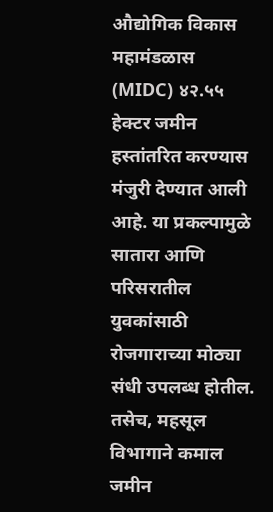औद्योगिक विकास महामंडळास (MIDC) ४२.५५ हेक्टर जमीन हस्तांतरित करण्यास मंजुरी देण्यात आली आहे. या प्रकल्पामुळे सातारा आणि परिसरातील युवकांसाठी रोजगाराच्या मोठ्या संधी उपलब्ध होतील. तसेच, महसूल विभागाने कमाल जमीन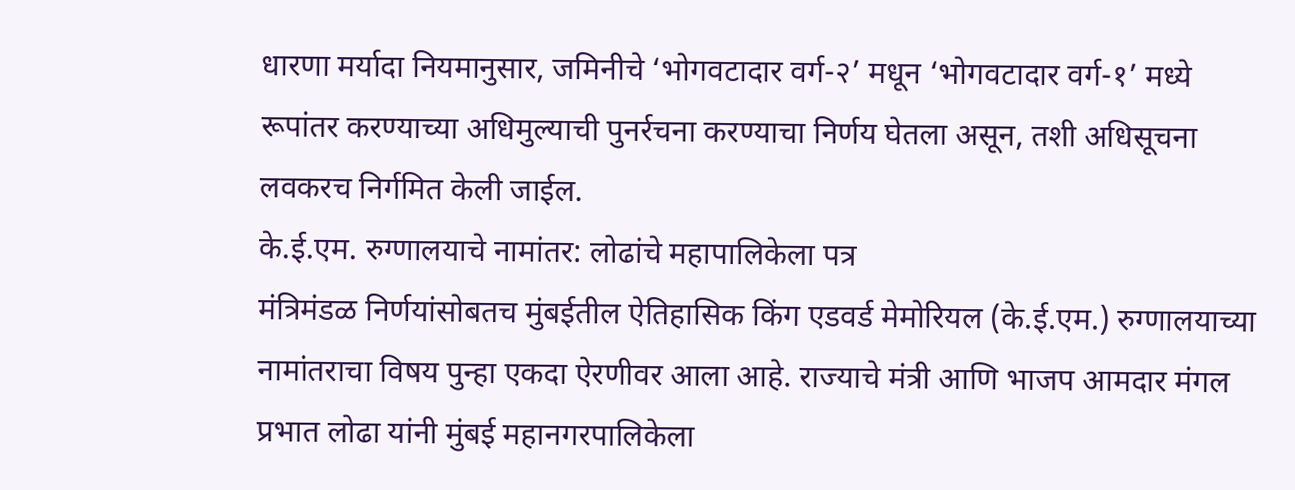धारणा मर्यादा नियमानुसार, जमिनीचे ‘भोगवटादार वर्ग-२’ मधून ‘भोगवटादार वर्ग-१’ मध्ये रूपांतर करण्याच्या अधिमुल्याची पुनर्रचना करण्याचा निर्णय घेतला असून, तशी अधिसूचना लवकरच निर्गमित केली जाईल.
के.ई.एम. रुग्णालयाचे नामांतर: लोढांचे महापालिकेला पत्र
मंत्रिमंडळ निर्णयांसोबतच मुंबईतील ऐतिहासिक किंग एडवर्ड मेमोरियल (के.ई.एम.) रुग्णालयाच्या नामांतराचा विषय पुन्हा एकदा ऐरणीवर आला आहे. राज्याचे मंत्री आणि भाजप आमदार मंगल प्रभात लोढा यांनी मुंबई महानगरपालिकेला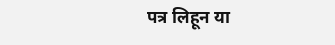पत्र लिहून या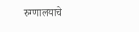रुग्णालयाचे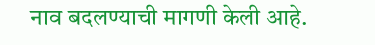नाव बदलण्याची मागणी केली आहे.